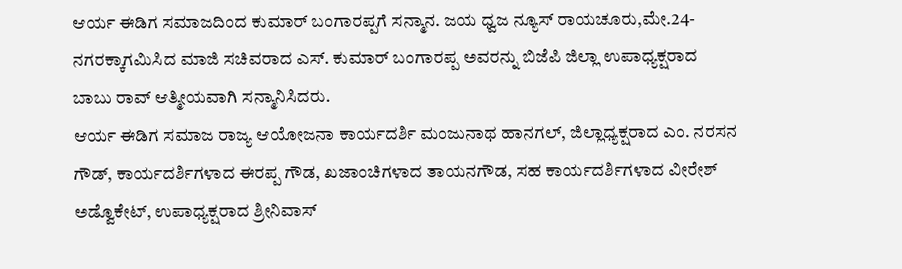ಆರ್ಯ ಈಡಿಗ ಸಮಾಜದಿಂದ ಕುಮಾರ್ ಬಂಗಾರಪ್ಪಗೆ ಸನ್ಮಾನ. ಜಯ ಧ್ವಜ ನ್ಯೂಸ್ ರಾಯಚೂರು,ಮೇ.24- ನಗರಕ್ಕಾಗಮಿಸಿದ ಮಾಜಿ ಸಚಿವರಾದ ಎಸ್. ಕುಮಾರ್ ಬಂಗಾರಪ್ಪ ಅವರನ್ನು ಬಿಜೆಪಿ ಜಿಲ್ಲಾ ಉಪಾಧ್ಯಕ್ಷರಾದ ಬಾಬು ರಾವ್ ಆತ್ಮೀಯವಾಗಿ ಸನ್ಮಾನಿಸಿದರು.
ಆರ್ಯ ಈಡಿಗ ಸಮಾಜ ರಾಜ್ಯ ಆಯೋಜನಾ ಕಾರ್ಯದರ್ಶಿ ಮಂಜುನಾಥ ಹಾನಗಲ್, ಜಿಲ್ಲಾಧ್ಯಕ್ಷರಾದ ಎಂ. ನರಸನ ಗೌಡ್, ಕಾರ್ಯದರ್ಶಿಗಳಾದ ಈರಪ್ಪ ಗೌಡ, ಖಜಾಂಚಿಗಳಾದ ತಾಯನಗೌಡ, ಸಹ ಕಾರ್ಯದರ್ಶಿಗಳಾದ ವೀರೇಶ್ ಅಡ್ವೊಕೇಟ್, ಉಪಾಧ್ಯಕ್ಷರಾದ ಶ್ರೀನಿವಾಸ್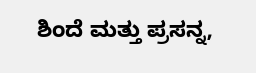ಶಿಂದೆ ಮತ್ತು ಪ್ರಸನ್ನ,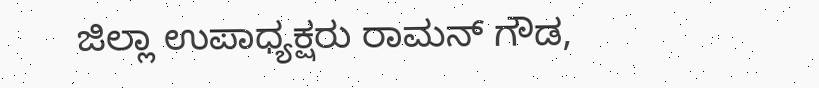ಜಿಲ್ಲಾ ಉಪಾಧ್ಯಕ್ಷರು ರಾಮನ್ ಗೌಡ,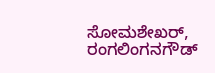ಸೋಮಶೇಖರ್, ರಂಗಲಿಂಗನಗೌಡ್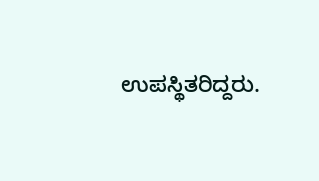ಉಪಸ್ಥಿತರಿದ್ದರು.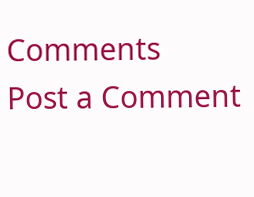Comments
Post a Comment